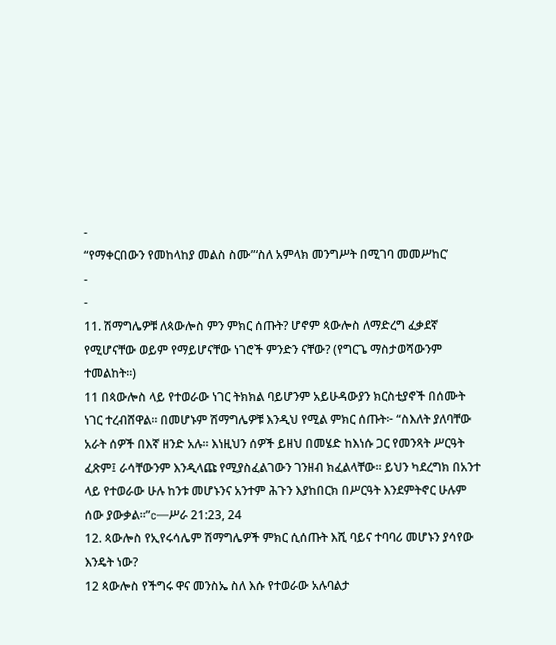-
“የማቀርበውን የመከላከያ መልስ ስሙ”‘ስለ አምላክ መንግሥት በሚገባ መመሥከር’
-
-
11. ሽማግሌዎቹ ለጳውሎስ ምን ምክር ሰጡት? ሆኖም ጳውሎስ ለማድረግ ፈቃደኛ የሚሆናቸው ወይም የማይሆናቸው ነገሮች ምንድን ናቸው? (የግርጌ ማስታወሻውንም ተመልከት።)
11 በጳውሎስ ላይ የተወራው ነገር ትክክል ባይሆንም አይሁዳውያን ክርስቲያኖች በሰሙት ነገር ተረብሸዋል። በመሆኑም ሽማግሌዎቹ እንዲህ የሚል ምክር ሰጡት፦ “ስእለት ያለባቸው አራት ሰዎች በእኛ ዘንድ አሉ። እነዚህን ሰዎች ይዘህ በመሄድ ከእነሱ ጋር የመንጻት ሥርዓት ፈጽም፤ ራሳቸውንም እንዲላጩ የሚያስፈልገውን ገንዘብ ክፈልላቸው። ይህን ካደረግክ በአንተ ላይ የተወራው ሁሉ ከንቱ መሆኑንና አንተም ሕጉን እያከበርክ በሥርዓት እንደምትኖር ሁሉም ሰው ያውቃል።”c—ሥራ 21:23, 24
12. ጳውሎስ የኢየሩሳሌም ሽማግሌዎች ምክር ሲሰጡት እሺ ባይና ተባባሪ መሆኑን ያሳየው እንዴት ነው?
12 ጳውሎስ የችግሩ ዋና መንስኤ ስለ እሱ የተወራው አሉባልታ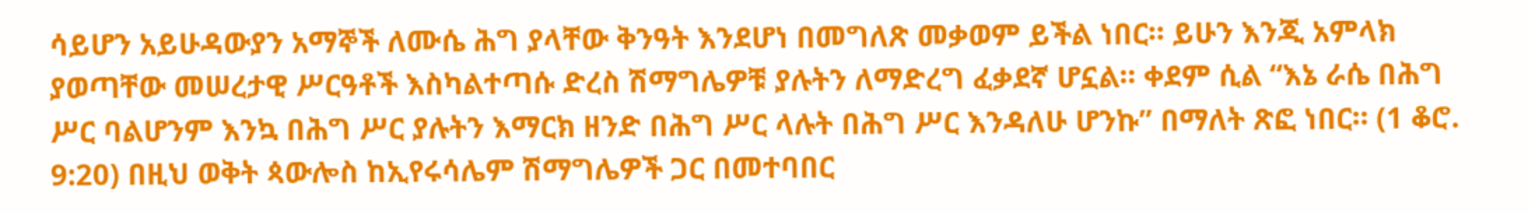ሳይሆን አይሁዳውያን አማኞች ለሙሴ ሕግ ያላቸው ቅንዓት እንደሆነ በመግለጽ መቃወም ይችል ነበር። ይሁን እንጂ አምላክ ያወጣቸው መሠረታዊ ሥርዓቶች እስካልተጣሱ ድረስ ሽማግሌዎቹ ያሉትን ለማድረግ ፈቃደኛ ሆኗል። ቀደም ሲል “እኔ ራሴ በሕግ ሥር ባልሆንም እንኳ በሕግ ሥር ያሉትን እማርክ ዘንድ በሕግ ሥር ላሉት በሕግ ሥር እንዳለሁ ሆንኩ” በማለት ጽፎ ነበር። (1 ቆሮ. 9:20) በዚህ ወቅት ጳውሎስ ከኢየሩሳሌም ሽማግሌዎች ጋር በመተባበር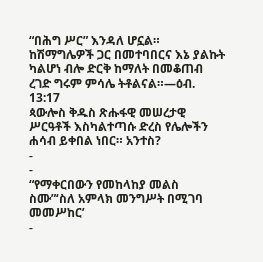“በሕግ ሥር” እንዳለ ሆኗል። ከሽማግሌዎች ጋር በመተባበርና እኔ ያልኩት ካልሆነ ብሎ ድርቅ ከማለት በመቆጠብ ረገድ ግሩም ምሳሌ ትቶልናል።—ዕብ. 13:17
ጳውሎስ ቅዱስ ጽሑፋዊ መሠረታዊ ሥርዓቶች እስካልተጣሱ ድረስ የሌሎችን ሐሳብ ይቀበል ነበር። አንተስ?
-
-
“የማቀርበውን የመከላከያ መልስ ስሙ”‘ስለ አምላክ መንግሥት በሚገባ መመሥከር’
-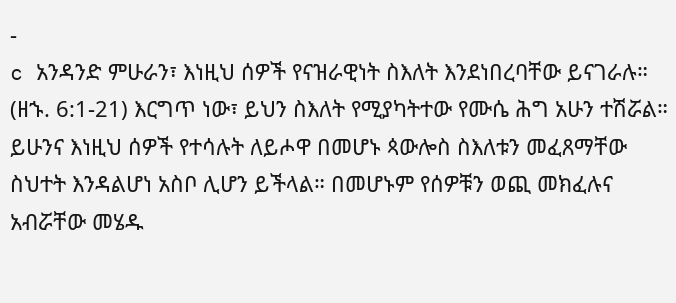-
c አንዳንድ ምሁራን፣ እነዚህ ሰዎች የናዝራዊነት ስእለት እንደነበረባቸው ይናገራሉ። (ዘኁ. 6:1-21) እርግጥ ነው፣ ይህን ስእለት የሚያካትተው የሙሴ ሕግ አሁን ተሽሯል። ይሁንና እነዚህ ሰዎች የተሳሉት ለይሖዋ በመሆኑ ጳውሎስ ስእለቱን መፈጸማቸው ስህተት እንዳልሆነ አስቦ ሊሆን ይችላል። በመሆኑም የሰዎቹን ወጪ መክፈሉና አብሯቸው መሄዱ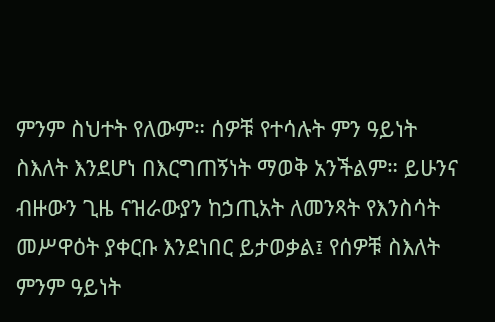ምንም ስህተት የለውም። ሰዎቹ የተሳሉት ምን ዓይነት ስእለት እንደሆነ በእርግጠኝነት ማወቅ አንችልም። ይሁንና ብዙውን ጊዜ ናዝራውያን ከኃጢአት ለመንጻት የእንስሳት መሥዋዕት ያቀርቡ እንደነበር ይታወቃል፤ የሰዎቹ ስእለት ምንም ዓይነት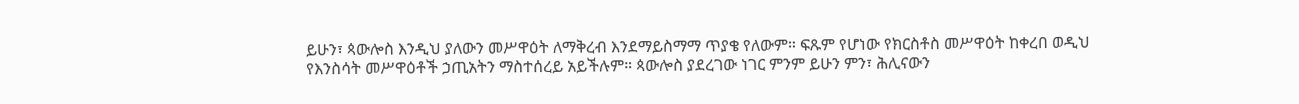ይሁን፣ ጳውሎስ እንዲህ ያለውን መሥዋዕት ለማቅረብ እንደማይስማማ ጥያቄ የለውም። ፍጹም የሆነው የክርስቶስ መሥዋዕት ከቀረበ ወዲህ የእንስሳት መሥዋዕቶች ኃጢአትን ማስተሰረይ አይችሉም። ጳውሎስ ያደረገው ነገር ምንም ይሁን ምን፣ ሕሊናውን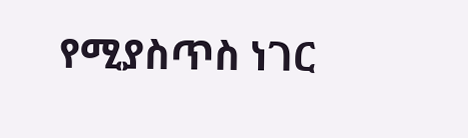የሚያስጥስ ነገር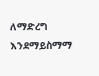ለማድረግ እንደማይስማማ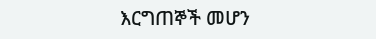እርግጠኞች መሆን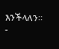እንችላለን።
-